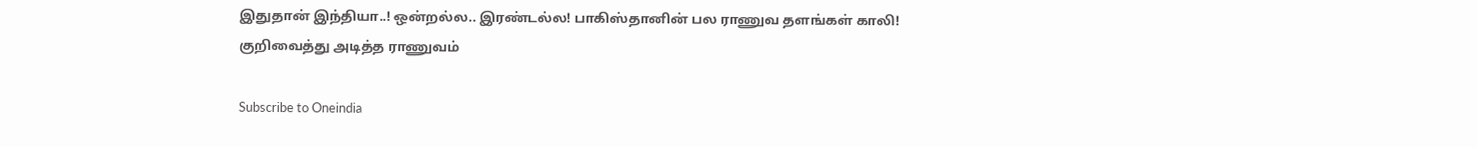இதுதான் இந்தியா..! ஒன்றல்ல.. இரண்டல்ல! பாகிஸ்தானின் பல ராணுவ தளங்கள் காலி! குறிவைத்து அடித்த ராணுவம்

Subscribe to Oneindia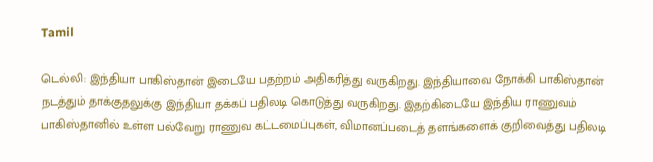Tamil

டெல்லி: இந்தியா பாகிஸ்தான் இடையே பதற்றம் அதிகரித்து வருகிறது. இந்தியாவை நோக்கி பாகிஸ்தான் நடத்தும் தாக்குதலுக்கு இந்தியா தக்கப் பதிலடி கொடுத்து வருகிறது. இதற்கிடையே இந்திய ராணுவம் பாகிஸ்தானில் உள்ள பல்வேறு ராணுவ கட்டமைப்புகள், விமானப்படைத் தளங்களைக் குறிவைத்து பதிலடி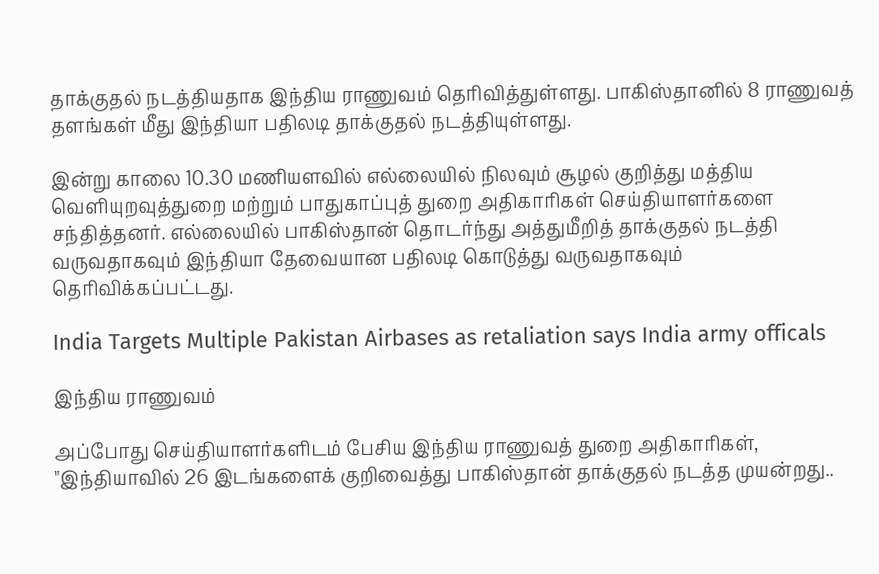தாக்குதல் நடத்தியதாக இந்திய ராணுவம் தெரிவித்துள்ளது. பாகிஸ்தானில் 8 ராணுவத் தளங்கள் மீது இந்தியா பதிலடி தாக்குதல் நடத்தியுள்ளது.

இன்று காலை 10.30 மணியளவில் எல்லையில் நிலவும் சூழல் குறித்து மத்திய வெளியுறவுத்துறை மற்றும் பாதுகாப்புத் துறை அதிகாரிகள் செய்தியாளர்களை சந்தித்தனர். எல்லையில் பாகிஸ்தான் தொடர்ந்து அத்துமீறித் தாக்குதல் நடத்தி வருவதாகவும் இந்தியா தேவையான பதிலடி கொடுத்து வருவதாகவும் தெரிவிக்கப்பட்டது.

India Targets Multiple Pakistan Airbases as retaliation says India army officals

இந்திய ராணுவம்

அப்போது செய்தியாளர்களிடம் பேசிய இந்திய ராணுவத் துறை அதிகாரிகள், "இந்தியாவில் 26 இடங்களைக் குறிவைத்து பாகிஸ்தான் தாக்குதல் நடத்த முயன்றது..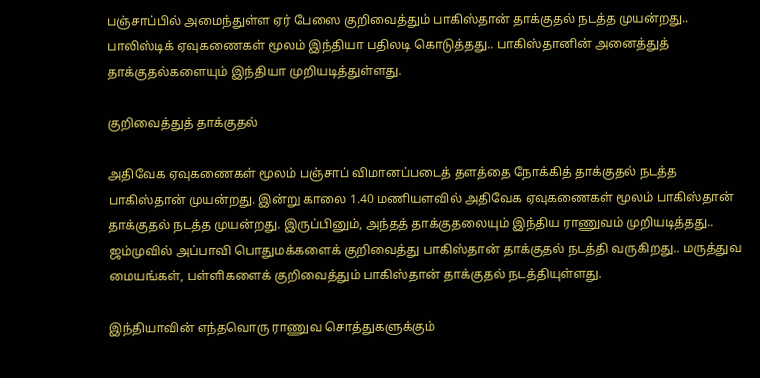பஞ்சாப்பில் அமைந்துள்ள ஏர் பேஸை குறிவைத்தும் பாகிஸ்தான் தாக்குதல் நடத்த முயன்றது.. பாலிஸ்டிக் ஏவுகணைகள் மூலம் இந்தியா பதிலடி கொடுத்தது.. பாகிஸ்தானின் அனைத்துத் தாக்குதல்களையும் இந்தியா முறியடித்துள்ளது.

குறிவைத்துத் தாக்குதல்

அதிவேக ஏவுகணைகள் மூலம் பஞ்சாப் விமானப்படைத் தளத்தை நோக்கித் தாக்குதல் நடத்த பாகிஸ்தான் முயன்றது. இன்று காலை 1.40 மணியளவில் அதிவேக ஏவுகணைகள் மூலம் பாகிஸ்தான் தாக்குதல் நடத்த முயன்றது. இருப்பினும், அந்தத் தாக்குதலையும் இந்திய ராணுவம் முறியடித்தது.. ஜம்முவில் அப்பாவி பொதுமக்களைக் குறிவைத்து பாகிஸ்தான் தாக்குதல் நடத்தி வருகிறது.. மருத்துவ மையங்கள், பள்ளிகளைக் குறிவைத்தும் பாகிஸ்தான் தாக்குதல் நடத்தியுள்ளது.

இந்தியாவின் எந்தவொரு ராணுவ சொத்துகளுக்கும்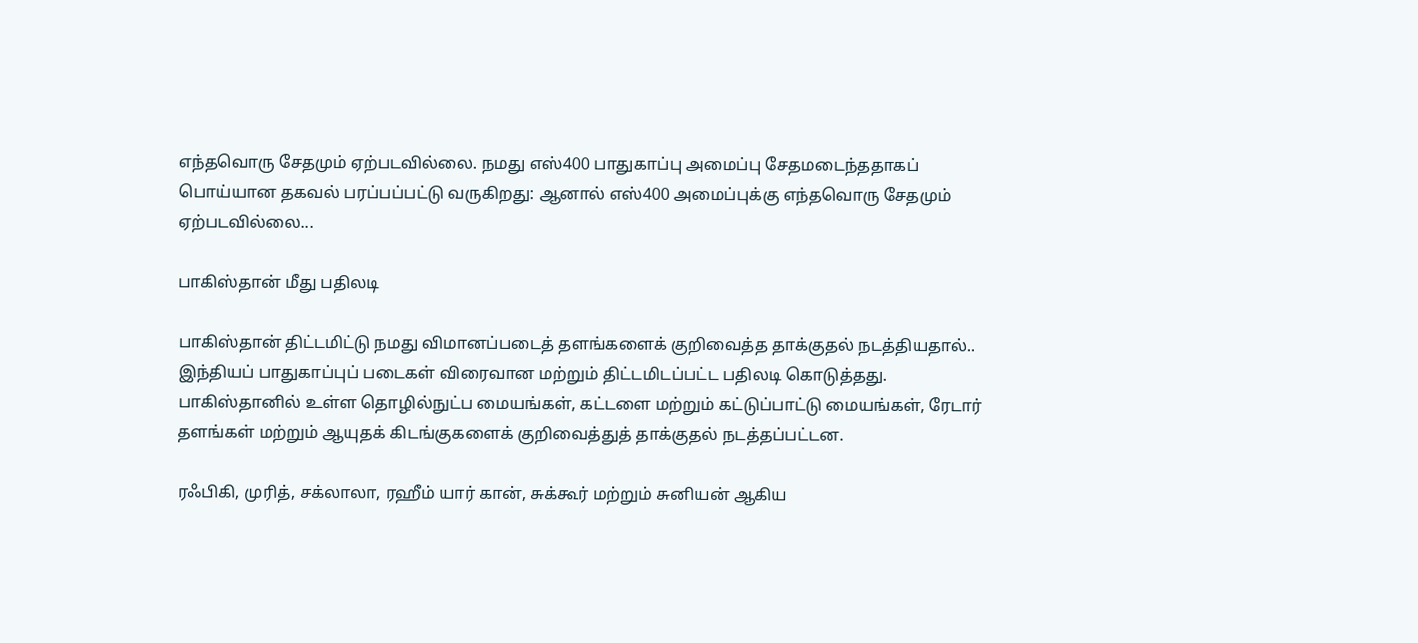எந்தவொரு சேதமும் ஏற்படவில்லை. நமது எஸ்400 பாதுகாப்பு அமைப்பு சேதமடைந்ததாகப் பொய்யான தகவல் பரப்பப்பட்டு வருகிறது: ஆனால் எஸ்400 அமைப்புக்கு எந்தவொரு சேதமும் ஏற்படவில்லை...

பாகிஸ்தான் மீது பதிலடி

பாகிஸ்தான் திட்டமிட்டு நமது விமானப்படைத் தளங்களைக் குறிவைத்த தாக்குதல் நடத்தியதால்.. இந்தியப் பாதுகாப்புப் படைகள் விரைவான மற்றும் திட்டமிடப்பட்ட பதிலடி கொடுத்தது. பாகிஸ்தானில் உள்ள தொழில்நுட்ப மையங்கள், கட்டளை மற்றும் கட்டுப்பாட்டு மையங்கள், ரேடார் தளங்கள் மற்றும் ஆயுதக் கிடங்குகளைக் குறிவைத்துத் தாக்குதல் நடத்தப்பட்டன.

ரஃபிகி, முரித், சக்லாலா, ரஹீம் யார் கான், சுக்கூர் மற்றும் சுனியன் ஆகிய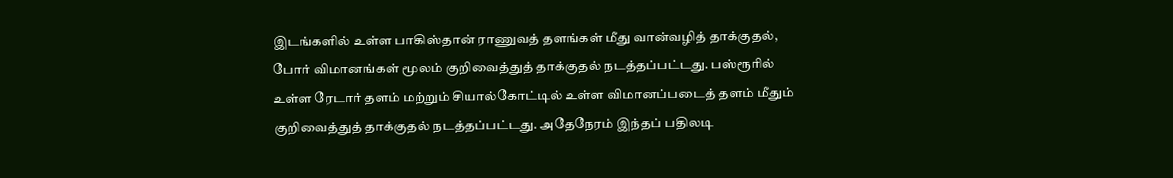இடங்களில் உள்ள பாகிஸ்தான் ராணுவத் தளங்கள் மீது வான்வழித் தாக்குதல், போர் விமானங்கள் மூலம் குறிவைத்துத் தாக்குதல் நடத்தப்பட்டது. பஸ்ரூரில் உள்ள ரேடார் தளம் மற்றும் சியால்கோட்டில் உள்ள விமானப்படைத் தளம் மீதும் குறிவைத்துத் தாக்குதல் நடத்தப்பட்டது. அதேநேரம் இந்தப் பதிலடி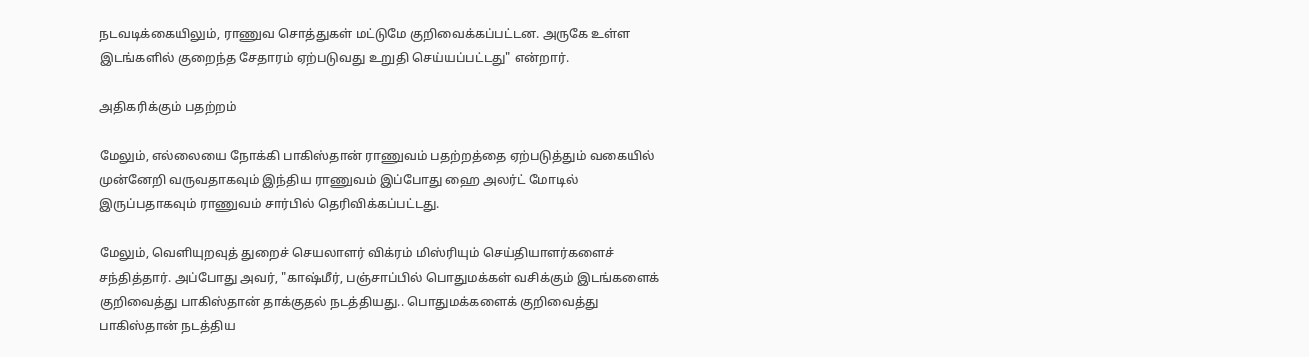நடவடிக்கையிலும், ராணுவ சொத்துகள் மட்டுமே குறிவைக்கப்பட்டன. அருகே உள்ள இடங்களில் குறைந்த சேதாரம் ஏற்படுவது உறுதி செய்யப்பட்டது" என்றார்.

அதிகரிக்கும் பதற்றம்

மேலும், எல்லையை நோக்கி பாகிஸ்தான் ராணுவம் பதற்றத்தை ஏற்படுத்தும் வகையில் முன்னேறி வருவதாகவும் இந்திய ராணுவம் இப்போது ஹை அலர்ட் மோடில் இருப்பதாகவும் ராணுவம் சார்பில் தெரிவிக்கப்பட்டது.

மேலும், வெளியுறவுத் துறைச் செயலாளர் விக்ரம் மிஸ்ரியும் செய்தியாளர்களைச் சந்தித்தார். அப்போது அவர், "காஷ்மீர், பஞ்சாப்பில் பொதுமக்கள் வசிக்கும் இடங்களைக் குறிவைத்து பாகிஸ்தான் தாக்குதல் நடத்தியது.. பொதுமக்களைக் குறிவைத்து பாகிஸ்தான் நடத்திய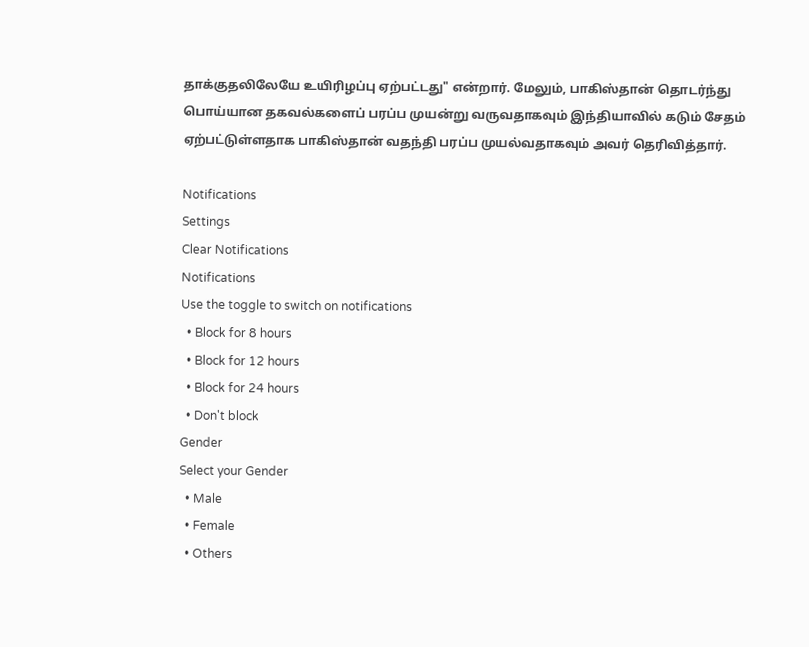தாக்குதலிலேயே உயிரிழப்பு ஏற்பட்டது" என்றார். மேலும், பாகிஸ்தான் தொடர்ந்து பொய்யான தகவல்களைப் பரப்ப முயன்று வருவதாகவும் இந்தியாவில் கடும் சேதம் ஏற்பட்டுள்ளதாக பாகிஸ்தான் வதந்தி பரப்ப முயல்வதாகவும் அவர் தெரிவித்தார்.

Notifications
Settings
Clear Notifications
Notifications
Use the toggle to switch on notifications
  • Block for 8 hours
  • Block for 12 hours
  • Block for 24 hours
  • Don't block
Gender
Select your Gender
  • Male
  • Female
  • Others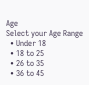Age
Select your Age Range
  • Under 18
  • 18 to 25
  • 26 to 35
  • 36 to 45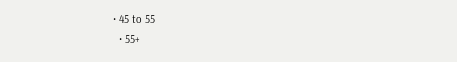• 45 to 55
  • 55+